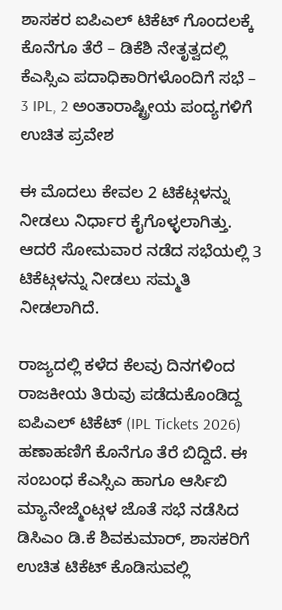ಶಾಸಕರ ಐಪಿಎಲ್ ಟಿಕೆಟ್ ಗೊಂದಲಕ್ಕೆ ಕೊನೆಗೂ ತೆರೆ – ಡಿಕೆಶಿ ನೇತೃತ್ವದಲ್ಲಿ ಕೆಎಸ್ಸಿಎ ಪದಾಧಿಕಾರಿಗಳೊಂದಿಗೆ ಸಭೆ – 3 IPL, 2 ಅಂತಾರಾಷ್ಟ್ರೀಯ ಪಂದ್ಯಗಳಿಗೆ ಉಚಿತ ಪ್ರವೇಶ

ಈ ಮೊದಲು ಕೇವಲ 2 ಟಿಕೆಟ್ಗಳನ್ನು ನೀಡಲು ನಿರ್ಧಾರ ಕೈಗೊಳ್ಳಲಾಗಿತ್ತು. ಆದರೆ ಸೋಮವಾರ ನಡೆದ ಸಭೆಯಲ್ಲಿ 3 ಟಿಕೆಟ್ಗಳನ್ನು ನೀಡಲು ಸಮ್ಮತಿ ನೀಡಲಾಗಿದೆ.

ರಾಜ್ಯದಲ್ಲಿ ಕಳೆದ ಕೆಲವು ದಿನಗಳಿಂದ ರಾಜಕೀಯ ತಿರುವು ಪಡೆದುಕೊಂಡಿದ್ದ ಐಪಿಎಲ್ ಟಿಕೆಟ್ (IPL Tickets 2026) ಹಣಾಹಣಿಗೆ ಕೊನೆಗೂ ತೆರೆ ಬಿದ್ದಿದೆ. ಈ ಸಂಬಂಧ ಕೆಎಸ್ಸಿಎ ಹಾಗೂ ಆರ್ಸಿಬಿ ಮ್ಯಾನೇಜ್ಮೆಂಟ್ಗಳ ಜೊತೆ ಸಭೆ ನಡೆಸಿದ ಡಿಸಿಎಂ ಡಿ.ಕೆ ಶಿವಕುಮಾರ್, ಶಾಸಕರಿಗೆ ಉಚಿತ ಟಿಕೆಟ್ ಕೊಡಿಸುವಲ್ಲಿ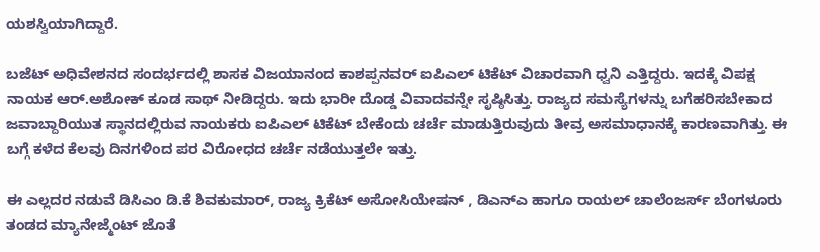ಯಶಸ್ವಿಯಾಗಿದ್ದಾರೆ.

ಬಜೆಟ್ ಅಧಿವೇಶನದ ಸಂದರ್ಭದಲ್ಲಿ ಶಾಸಕ ವಿಜಯಾನಂದ ಕಾಶಪ್ಪನವರ್ ಐಪಿಎಲ್ ಟಿಕೆಟ್ ವಿಚಾರವಾಗಿ ಧ್ವನಿ ಎತ್ತಿದ್ದರು. ಇದಕ್ಕೆ ವಿಪಕ್ಷ ನಾಯಕ ಆರ್.ಅಶೋಕ್ ಕೂಡ ಸಾಥ್ ನೀಡಿದ್ದರು. ಇದು ಭಾರೀ ದೊಡ್ಡ ವಿವಾದವನ್ನೇ ಸೃಷ್ಠಿಸಿತ್ತು. ರಾಜ್ಯದ ಸಮಸ್ಯೆಗಳನ್ನು ಬಗೆಹರಿಸಬೇಕಾದ ಜವಾಬ್ದಾರಿಯುತ ಸ್ಥಾನದಲ್ಲಿರುವ ನಾಯಕರು ಐಪಿಎಲ್ ಟಿಕೆಟ್ ಬೇಕೆಂದು ಚರ್ಚೆ ಮಾಡುತ್ತಿರುವುದು ತೀವ್ರ ಅಸಮಾಧಾನಕ್ಕೆ ಕಾರಣವಾಗಿತ್ತು. ಈ ಬಗ್ಗೆ ಕಳೆದ ಕೆಲವು ದಿನಗಳಿಂದ ಪರ ವಿರೋಧದ ಚರ್ಚೆ ನಡೆಯುತ್ತಲೇ ಇತ್ತು.

ಈ ಎಲ್ಲದರ ನಡುವೆ ಡಿಸಿಎಂ ಡಿ.ಕೆ ಶಿವಕುಮಾರ್, ರಾಜ್ಯ ಕ್ರಿಕೆಟ್ ಅಸೋಸಿಯೇಷನ್ , ಡಿಎನ್ಎ ಹಾಗೂ ರಾಯಲ್ ಚಾಲೆಂಜರ್ಸ್ ಬೆಂಗಳೂರು ತಂಡದ ಮ್ಯಾನೇಜ್ಮೆಂಟ್ ಜೊತೆ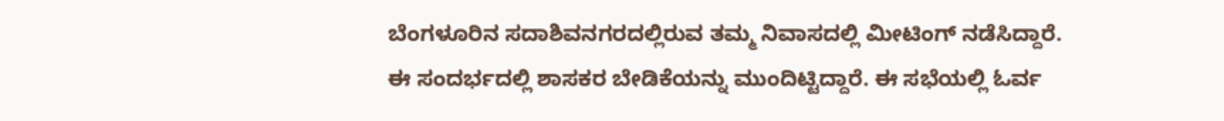ಬೆಂಗಳೂರಿನ ಸದಾಶಿವನಗರದಲ್ಲಿರುವ ತಮ್ಮ ನಿವಾಸದಲ್ಲಿ ಮೀಟಿಂಗ್ ನಡೆಸಿದ್ದಾರೆ. ಈ ಸಂದರ್ಭದಲ್ಲಿ ಶಾಸಕರ ಬೇಡಿಕೆಯನ್ನು ಮುಂದಿಟ್ಟಿದ್ದಾರೆ. ಈ ಸಭೆಯಲ್ಲಿ ಓರ್ವ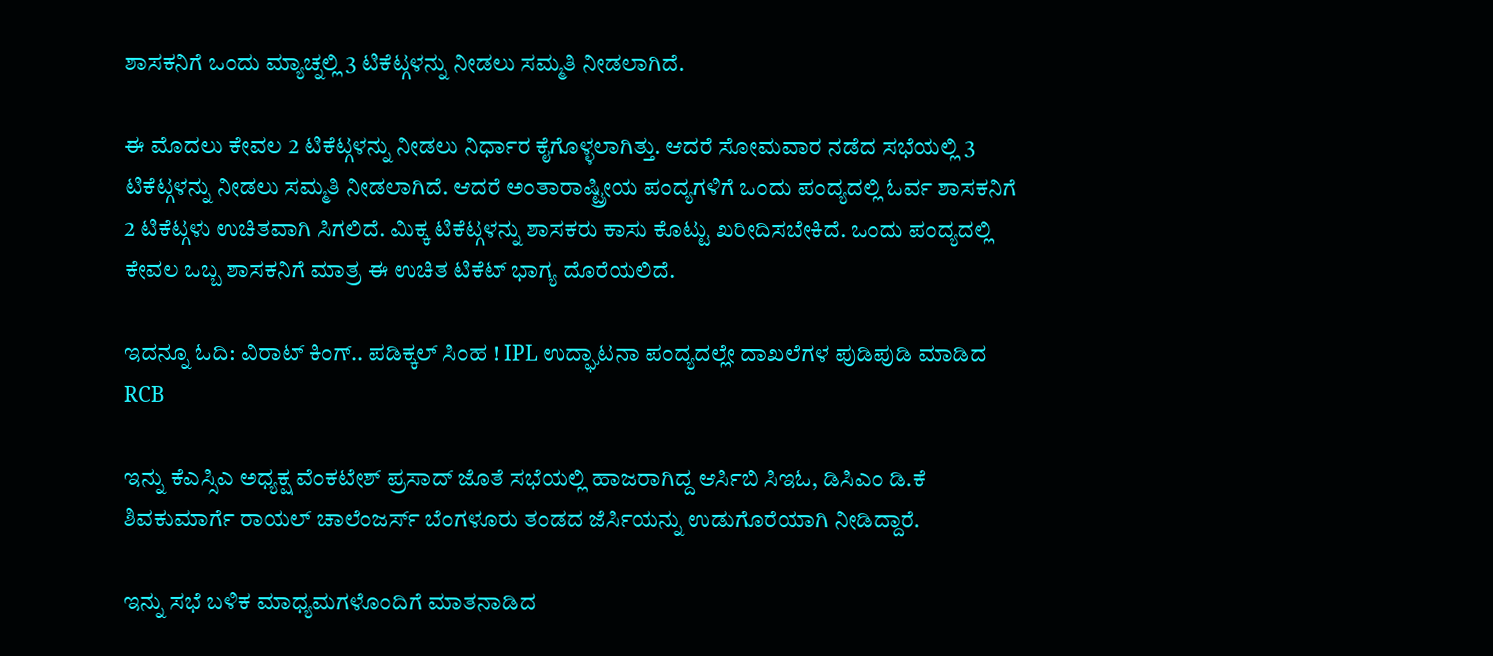ಶಾಸಕನಿಗೆ ಒಂದು ಮ್ಯಾಚ್ನಲ್ಲಿ 3 ಟಿಕೆಟ್ಗಳನ್ನು ನೀಡಲು ಸಮ್ಮತಿ ನೀಡಲಾಗಿದೆ.

ಈ ಮೊದಲು ಕೇವಲ 2 ಟಿಕೆಟ್ಗಳನ್ನು ನೀಡಲು ನಿರ್ಧಾರ ಕೈಗೊಳ್ಳಲಾಗಿತ್ತು. ಆದರೆ ಸೋಮವಾರ ನಡೆದ ಸಭೆಯಲ್ಲಿ 3 ಟಿಕೆಟ್ಗಳನ್ನು ನೀಡಲು ಸಮ್ಮತಿ ನೀಡಲಾಗಿದೆ. ಆದರೆ ಅಂತಾರಾಷ್ಟ್ರೀಯ ಪಂದ್ಯಗಳಿಗೆ ಒಂದು ಪಂದ್ಯದಲ್ಲಿ ಓರ್ವ ಶಾಸಕನಿಗೆ 2 ಟಿಕೆಟ್ಗಳು ಉಚಿತವಾಗಿ ಸಿಗಲಿದೆ. ಮಿಕ್ಕ ಟಿಕೆಟ್ಗಳನ್ನು ಶಾಸಕರು ಕಾಸು ಕೊಟ್ಟು ಖರೀದಿಸಬೇಕಿದೆ. ಒಂದು ಪಂದ್ಯದಲ್ಲಿ ಕೇವಲ ಒಬ್ಬ ಶಾಸಕನಿಗೆ ಮಾತ್ರ ಈ ಉಚಿತ ಟಿಕೆಟ್ ಭಾಗ್ಯ ದೊರೆಯಲಿದೆ.

ಇದನ್ನೂ ಓದಿ: ವಿರಾಟ್ ಕಿಂಗ್.. ಪಡಿಕ್ಕಲ್ ಸಿಂಹ ! IPL ಉದ್ಘಾಟನಾ ಪಂದ್ಯದಲ್ಲೇ ದಾಖಲೆಗಳ ಪುಡಿಪುಡಿ ಮಾಡಿದ RCB

ಇನ್ನು ಕೆಎಸ್ಸಿಎ ಅಧ್ಯಕ್ಷ ವೆಂಕಟೇಶ್ ಪ್ರಸಾದ್ ಜೊತೆ ಸಭೆಯಲ್ಲಿ ಹಾಜರಾಗಿದ್ದ ಆರ್ಸಿಬಿ ಸಿಇಓ, ಡಿಸಿಎಂ ಡಿ.ಕೆ ಶಿವಕುಮಾರ್ಗೆ ರಾಯಲ್ ಚಾಲೆಂಜರ್ಸ್ ಬೆಂಗಳೂರು ತಂಡದ ಜೆರ್ಸಿಯನ್ನು ಉಡುಗೊರೆಯಾಗಿ ನೀಡಿದ್ದಾರೆ.

ಇನ್ನು ಸಭೆ ಬಳಿಕ ಮಾಧ್ಯಮಗಳೊಂದಿಗೆ ಮಾತನಾಡಿದ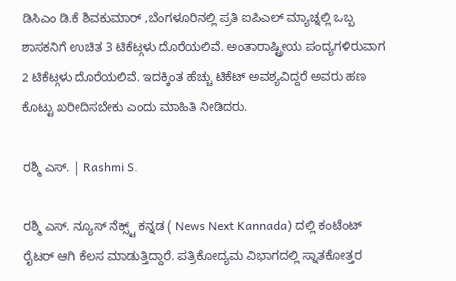ಡಿಸಿಎಂ ಡಿ.ಕೆ ಶಿವಕುಮಾರ್ ,ಬೆಂಗಳೂರಿನಲ್ಲಿ ಪ್ರತಿ ಐಪಿಎಲ್ ಮ್ಯಾಚ್ನಲ್ಲಿ ಒಬ್ಬ ಶಾಸಕನಿಗೆ ಉಚಿತ 3 ಟಿಕೆಟ್ಗಳು ದೊರೆಯಲಿವೆ. ಅಂತಾರಾಷ್ಟ್ರೀಯ ಪಂದ್ಯಗಳಿರುವಾಗ 2 ಟಿಕೆಟ್ಗಳು ದೊರೆಯಲಿವೆ. ಇದಕ್ಕಿಂತ ಹೆಚ್ಚು ಟಿಕೆಟ್ ಅವಶ್ಯವಿದ್ದರೆ ಅವರು ಹಣ ಕೊಟ್ಟು ಖರೀದಿಸಬೇಕು ಎಂದು ಮಾಹಿತಿ ನೀಡಿದರು.

ರಶ್ಮಿ ಎಸ್. | Rashmi S.

ರಶ್ಮಿ ಎಸ್. ನ್ಯೂಸ್‌ ನೆಕ್ಸ್ಟ್‌ ಕನ್ನಡ ( News Next Kannada) ದಲ್ಲಿ ಕಂಟೆಂಟ್‌ ರೈಟರ್‌ ಆಗಿ ಕೆಲಸ ಮಾಡುತ್ತಿದ್ದಾರೆ. ಪತ್ರಿಕೋದ್ಯಮ ವಿಭಾಗದಲ್ಲಿ ಸ್ನಾತಕೋತ್ತರ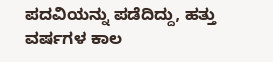ಪದವಿಯನ್ನು ಪಡೆದಿದ್ದು, ಹತ್ತು ವರ್ಷಗಳ ಕಾಲ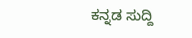ಕನ್ನಡ ಸುದ್ದಿ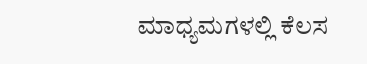ಮಾಧ್ಯಮಗಳಲ್ಲಿ ಕೆಲಸ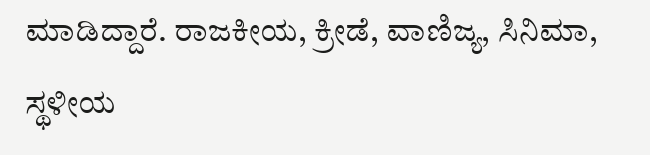ಮಾಡಿದ್ದಾರೆ. ರಾಜಕೀಯ, ಕ್ರೀಡೆ, ವಾಣಿಜ್ಯ, ಸಿನಿಮಾ, ಸ್ಥಳೀಯ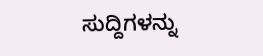ಸುದ್ದಿಗಳನ್ನು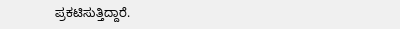ಪ್ರಕಟಿಸುತ್ತಿದ್ದಾರೆ.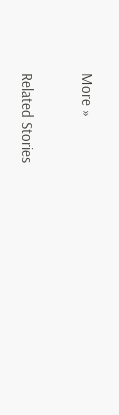More »

Related Stories